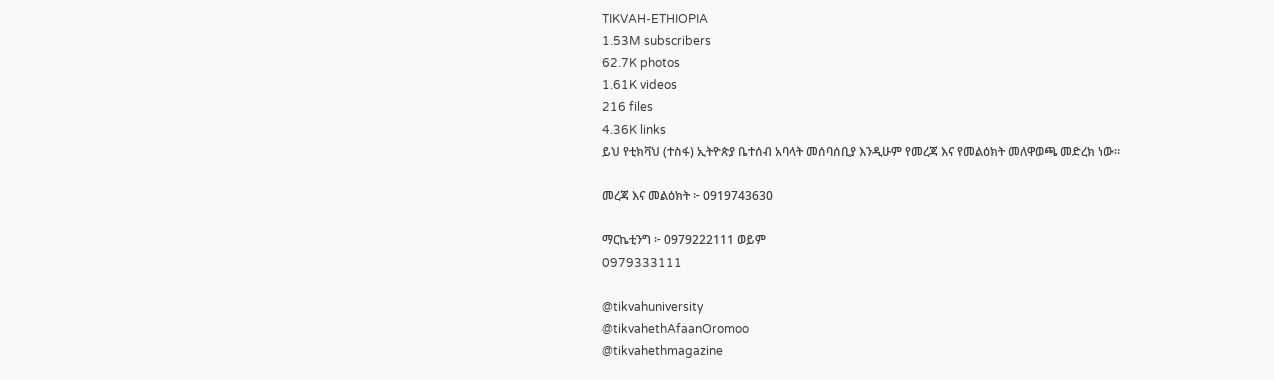TIKVAH-ETHIOPIA
1.53M subscribers
62.7K photos
1.61K videos
216 files
4.36K links
ይህ የቲክቫህ (ተስፋ) ኢትዮጵያ ቤተሰብ አባላት መሰባሰቢያ እንዲሁም የመረጃ እና የመልዕክት መለዋወጫ መድረክ ነው።

መረጃ እና መልዕክት ፦ 0919743630

ማርኬቲንግ ፦ 0979222111 ወይም
0979333111

@tikvahuniversity
@tikvahethAfaanOromoo
@tikvahethmagazine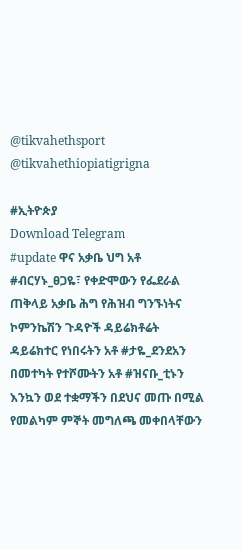@tikvahethsport
@tikvahethiopiatigrigna

#ኢትዮጵያ
Download Telegram
#update ዋና አቃቤ ህግ አቶ #ብርሃኑ_ፀጋዬ፣ የቀድሞውን የፌደራል ጠቅላይ አቃቤ ሕግ የሕዝብ ግንኙነትና ኮምንኬሽን ጉዳዮች ዳይሬክቶሬት
ዳይሬክተር የነበሩትን አቶ #ታዬ_ደንደአን
በመተካት የተሾሙትን አቶ #ዝናቡ_ቲኑን እንኳን ወደ ተቋማችን በደህና መጡ በሚል የመልካም ምኞት መግለጫ መቀበላቸውን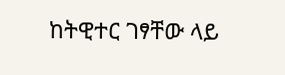ከትዊተር ገፃቸው ላይ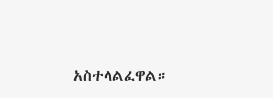አስተላልፈዋል።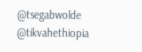@tsegabwolde @tikvahethiopia